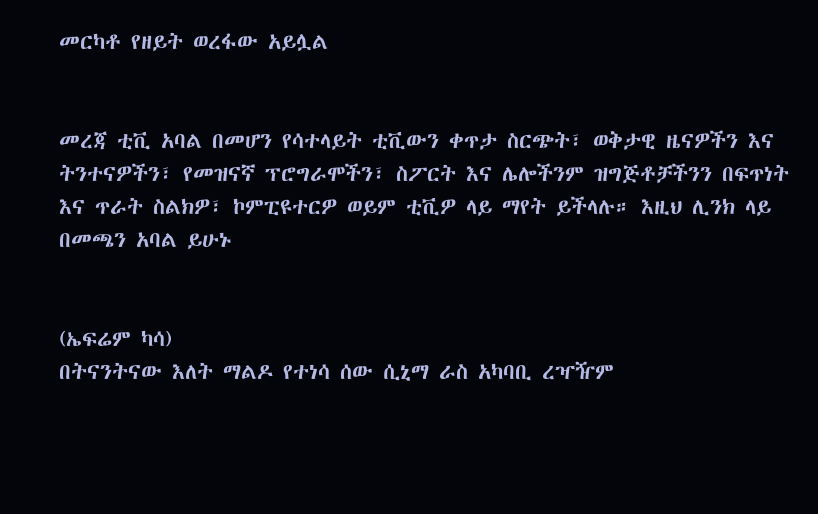መርካቶ የዘይት ወረፋው አይሏል


መረጃ ቲቪ አባል በመሆን የሳተላይት ቲቪውን ቀጥታ ስርጭት፣ ወቅታዊ ዜናዎችን እና ትንተናዎችን፣ የመዝናኛ ፕሮግራሞችን፣ ስፖርት እና ሌሎችንም ዝግጅቶቻችንን በፍጥነት እና ጥራት ስልክዎ፣ ኮምፒዩተርዎ ወይም ቲቪዎ ላይ ማየት ይችላሉ። እዚህ ሊንክ ላይ በመጫን አባል ይሁኑ


(ኤፍሬም ካሳ)
በትናንትናው እለት ማልዶ የተነሳ ሰው ሲኒማ ራስ አካባቢ ረዣዥም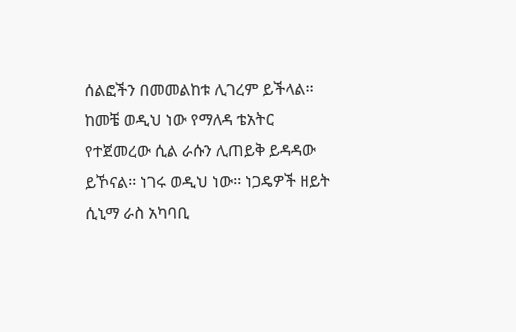ሰልፎችን በመመልከቱ ሊገረም ይችላል፡፡ ከመቼ ወዲህ ነው የማለዳ ቴአትር የተጀመረው ሲል ራሱን ሊጠይቅ ይዳዳው ይኾናል፡፡ ነገሩ ወዲህ ነው፡፡ ነጋዴዎች ዘይት ሲኒማ ራስ አካባቢ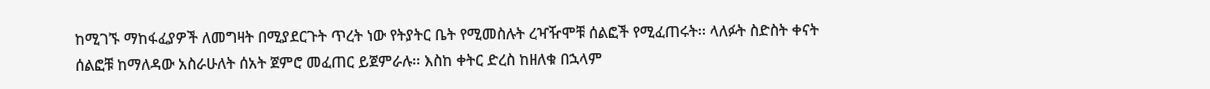ከሚገኙ ማከፋፈያዎች ለመግዛት በሚያደርጉት ጥረት ነው የትያትር ቤት የሚመስሉት ረዣዥሞቹ ሰልፎች የሚፈጠሩት፡፡ ላለፉት ስድስት ቀናት ሰልፎቹ ከማለዳው አስራሁለት ሰአት ጀምሮ መፈጠር ይጀምራሉ፡፡ እስከ ቀትር ድረስ ከዘለቁ በኋላም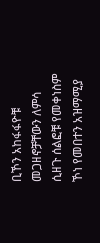ቢኾን አከፋፋዮቹ መጋዘኖቻቸውን ለምሳ ሲዘጉ ሰልፎቹ የመቀነስም ኾነ የመበተን አዝማሚያ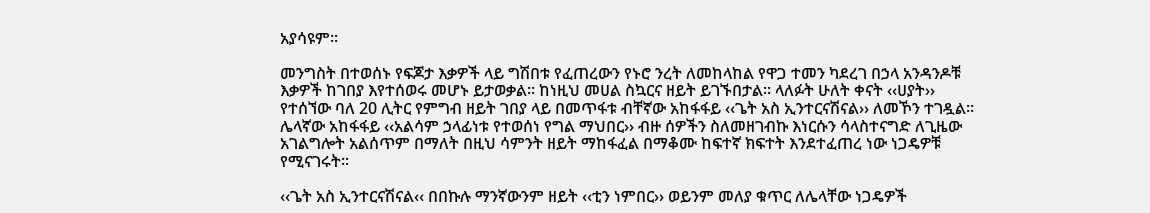አያሳዩም፡፡

መንግስት በተወሰኑ የፍጆታ እቃዎች ላይ ግሽበቱ የፈጠረውን የኑሮ ንረት ለመከላከል የዋጋ ተመን ካደረገ በኃላ አንዳንዶቹ እቃዎች ከገበያ እየተሰወሩ መሆኑ ይታወቃል፡፡ ከነዚህ መሀል ስኳርና ዘይት ይገኙበታል፡፡ ላለፉት ሁለት ቀናት ‹‹ሀያት›› የተሰኘው ባለ 20 ሊትር የምግብ ዘይት ገበያ ላይ በመጥፋቱ ብቸኛው አከፋፋይ ‹‹ጌት አስ ኢንተርናሽናል›› ለመኾን ተገዷል፡፡ ሌላኛው አከፋፋይ ‹‹አልሳም ኃላፊነቱ የተወሰነ የግል ማህበር›› ብዙ ሰዎችን ስለመዘገብኩ እነርሱን ሳላስተናግድ ለጊዜው አገልግሎት አልሰጥም በማለት በዚህ ሳምንት ዘይት ማከፋፈል በማቆሙ ከፍተኛ ክፍተት እንደተፈጠረ ነው ነጋዴዎቹ የሚናገሩት፡፡

‹‹ጌት አስ ኢንተርናሽናል‹‹ በበኩሉ ማንኛውንም ዘይት ‹‹ቲን ነምበር›› ወይንም መለያ ቁጥር ለሌላቸው ነጋዴዎች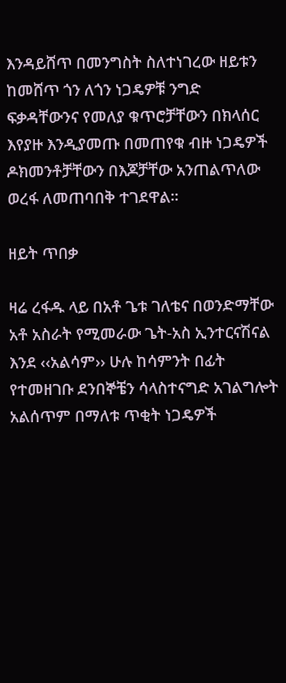እንዳይሸጥ በመንግስት ስለተነገረው ዘይቱን ከመሸጥ ጎን ለጎን ነጋዴዎቹ ንግድ ፍቃዳቸውንና የመለያ ቁጥሮቻቸውን በክላሰር እየያዙ እንዲያመጡ በመጠየቁ ብዙ ነጋዴዎች ዶክመንቶቻቸውን በእጆቻቸው አንጠልጥለው ወረፋ ለመጠባበቅ ተገደዋል፡፡

ዘይት ጥበቃ

ዛሬ ረፋዱ ላይ በአቶ ጌቱ ገለቴና በወንድማቸው አቶ አስራት የሚመራው ጌት-አስ ኢንተርናሽናል እንደ ‹‹አልሳም›› ሁሉ ከሳምንት በፊት የተመዘገቡ ደንበኞቼን ሳላስተናግድ አገልግሎት አልሰጥም በማለቱ ጥቂት ነጋዴዎች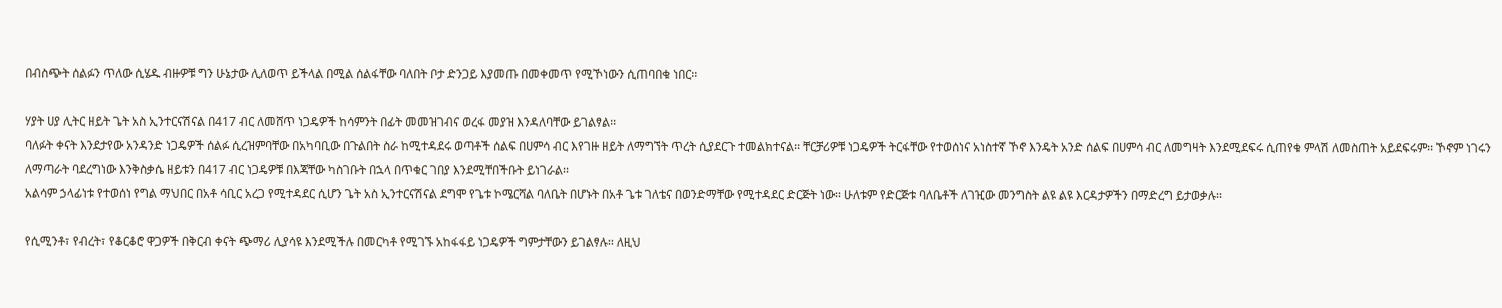በብስጭት ሰልፉን ጥለው ሲሄዱ ብዙዎቹ ግን ሁኔታው ሊለወጥ ይችላል በሚል ሰልፋቸው ባለበት ቦታ ድንጋይ እያመጡ በመቀመጥ የሚኾነውን ሲጠባበቁ ነበር፡፡

ሃያት ሀያ ሊትር ዘይት ጌት አስ ኢንተርናሽናል በ417 ብር ለመሸጥ ነጋዴዎች ከሳምንት በፊት መመዝገብና ወረፋ መያዝ እንዳለባቸው ይገልፃል፡፡
ባለፉት ቀናት እንደታየው አንዳንድ ነጋዴዎች ሰልፉ ሲረዝምባቸው በአካባቢው በጉልበት ስራ ከሚተዳደሩ ወጣቶች ሰልፍ በሀምሳ ብር እየገዙ ዘይት ለማግኘት ጥረት ሲያደርጉ ተመልክተናል፡፡ ቸርቻሪዎቹ ነጋዴዎች ትርፋቸው የተወሰነና አነስተኛ ኾኖ እንዴት አንድ ሰልፍ በሀምሳ ብር ለመግዛት እንደሚደፍሩ ሲጠየቁ ምላሽ ለመስጠት አይደፍሩም፡፡ ኾኖም ነገሩን ለማጣራት ባደረግነው እንቅስቃሴ ዘይቱን በ417 ብር ነጋዴዎቹ በእጃቸው ካስገቡት በኋላ በጥቁር ገበያ እንደሚቸበችቡት ይነገራል፡፡
አልሳም ኃላፊነቱ የተወሰነ የግል ማህበር በአቶ ሳቢር አረጋ የሚተዳደር ሲሆን ጌት አስ ኢንተርናሽናል ደግሞ የጌቱ ኮሜርሻል ባለቤት በሆኑት በአቶ ጌቱ ገለቴና በወንድማቸው የሚተዳደር ድርጅት ነው፡፡ ሁለቱም የድርጅቱ ባለቤቶች ለገዢው መንግስት ልዩ ልዩ እርዳታዎችን በማድረግ ይታወቃሉ፡፡

የሲሚንቶ፣ የብረት፣ የቆርቆሮ ዋጋዎች በቅርብ ቀናት ጭማሪ ሊያሳዩ እንደሚችሉ በመርካቶ የሚገኙ አከፋፋይ ነጋዴዎች ግምታቸውን ይገልፃሉ፡፡ ለዚህ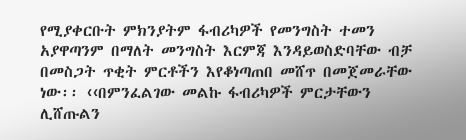የሚያቀርቡት ምክንያትም ፋብሪካዎች የመንግስት ተመን አያዋጣንም በማለት መንግስት እርምጃ እንዳይወስድባቸው ብቻ በመስጋት ጥቂት ምርቶችን እየቆነጣጠበ መሸጥ በመጀመራቸው ነው፡፡ ‹‹በምንፈልገው መልኩ ፋብሪካዎች ምርታቸውን ሊሸጡልን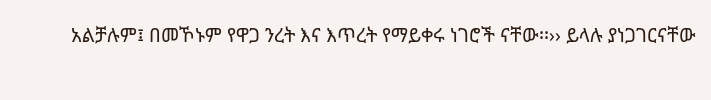አልቻሉም፤ በመኾኑም የዋጋ ንረት እና እጥረት የማይቀሩ ነገሮች ናቸው፡፡›› ይላሉ ያነጋገርናቸው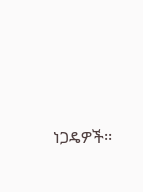ነጋዴዎች፡፡